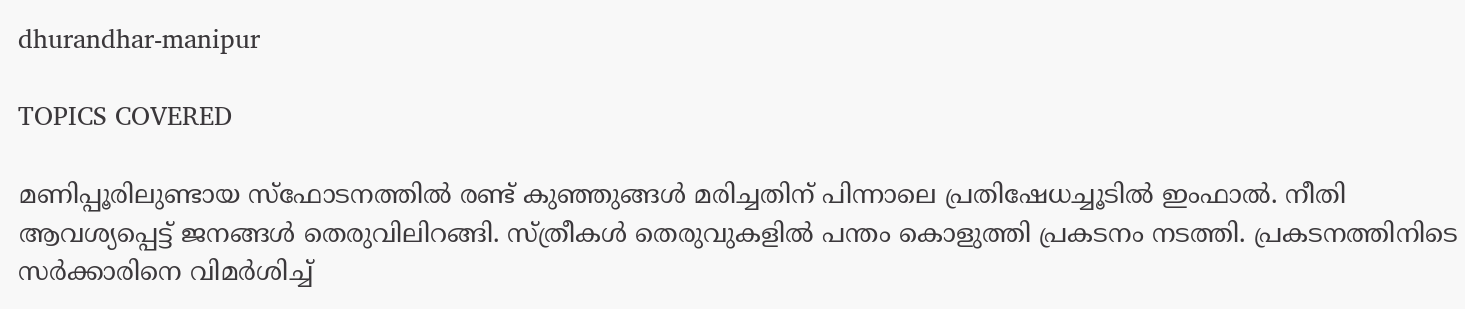dhurandhar-manipur

TOPICS COVERED

മണിപ്പൂരിലുണ്ടായ സ്ഫോടനത്തില്‍ രണ്ട് കുഞ്ഞുങ്ങള്‍ മരിച്ചതിന് പിന്നാലെ പ്രതിഷേധച്ചൂടില്‍ ഇംഫാല്‍. നീതി ആവശ്യപ്പെട്ട് ജനങ്ങള്‍ തെരുവിലിറങ്ങി. സ്ത്രീകള്‍ തെരുവുകളില്‍ പന്തം കൊളുത്തി പ്രകടനം നടത്തി. പ്രകടനത്തിനിടെ സര്‍ക്കാരിനെ വിമര്‍ശിച്ച്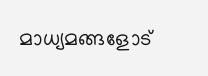മാധ്യമങ്ങളോട്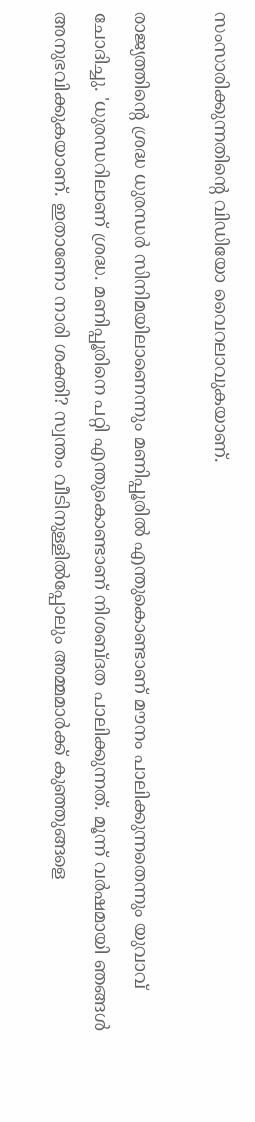സംസാരിക്കുന്നതിന്‍റെ വിഡിയോ വൈറലാവുകയാണ്.

രാജ്യത്തിന്‍റെ ശ്രദ്ധ ധുരന്ധര്‍ സിനിമയിലാണെന്നും മണിപ്പൂരില്‍ എന്തുകൊണ്ടാണ് മൗനം പാലിക്കുന്നതെന്നും യുവാവ് ചോദിച്ചു. 'ധുരന്ധറിലാണ് ശ്രദ്ധ. മണിപ്പൂരിനെ പറ്റി എന്തുകൊണ്ടാണ് നിശബ്ദത പാലിക്കുന്നത്. മൂന്ന് വര്‍ഷമായി ഞങ്ങള്‍ അനുഭവിക്കുകയാണ്. ഇതാണോ നാരി ശക്തി? സ്വന്തം വീടിനുള്ളിൽപ്പോലും അമ്മമാർക്ക് കുഞ്ഞുങ്ങളെ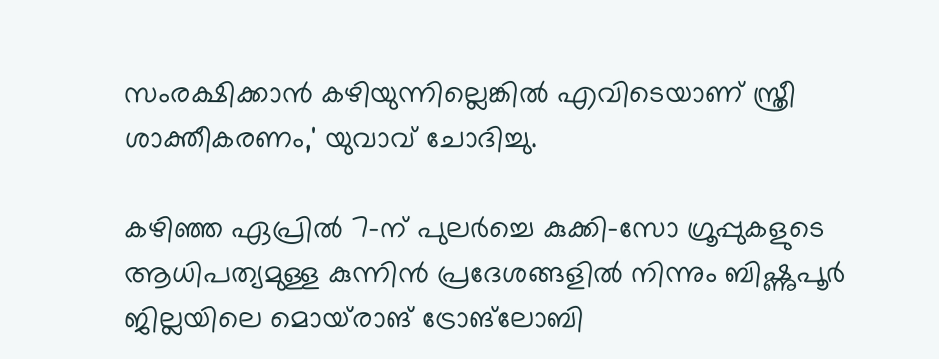സംരക്ഷിക്കാൻ കഴിയുന്നില്ലെങ്കിൽ എവിടെയാണ് സ്ത്രീ ശാക്തീകരണം,' യുവാവ് ചോദിച്ചു.

കഴിഞ്ഞ ഏപ്രിൽ 7-ന് പുലർച്ചെ കുക്കി-സോ ഗ്രൂപ്പുകളുടെ ആധിപത്യമുള്ള കുന്നിൻ പ്രദേശങ്ങളിൽ നിന്നും ബിഷ്ണുപൂർ ജില്ലയിലെ മൊയ്‌രാങ് ട്രോങ്‌ലോബി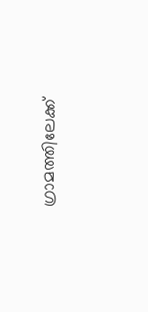ഗ്രാമത്തിലേക്ക്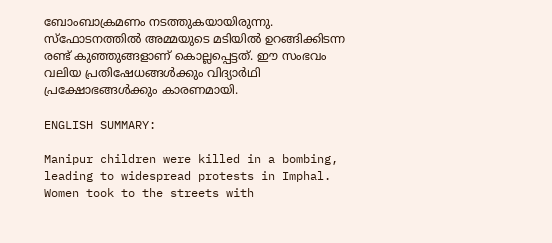ബോംബാക്രമണം നടത്തുകയായിരുന്നു. സ്ഫോടനത്തില്‍ അമ്മയുടെ മടിയില്‍ ഉറങ്ങിക്കിടന്ന രണ്ട് കുഞ്ഞുങ്ങളാണ് കൊല്ലപ്പെട്ടത്. ഈ സംഭവം വലിയ പ്രതിഷേധങ്ങൾക്കും വിദ്യാർഥി പ്രക്ഷോഭങ്ങൾക്കും കാരണമായി.

ENGLISH SUMMARY:

Manipur children were killed in a bombing, leading to widespread protests in Imphal. Women took to the streets with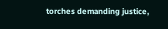torches demanding justice,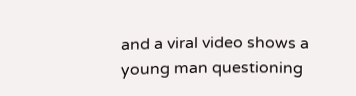and a viral video shows a young man questioning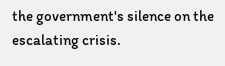the government's silence on the escalating crisis.